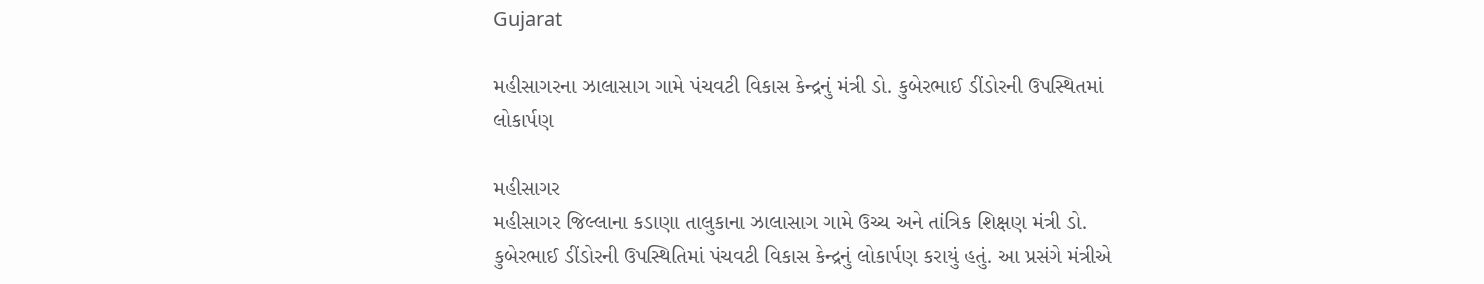Gujarat

મહીસાગરના ઝાલાસાગ ગામે પંચવટી વિકાસ કેન્દ્રનું મંત્રી ડો. કુબેરભાઈ ડીંડોરની ઉપસ્થિતમાં લોકાર્પણ

મહીસાગર
મહીસાગર જિલ્લાના કડાણા તાલુકાના ઝાલાસાગ ગામે ઉચ્ચ અને તાંત્રિક શિક્ષણ મંત્રી ડો. કુબેરભાઈ ડીંડોરની ઉપસ્થિતિમાં પંચવટી વિકાસ કેન્દ્રનું લોકાર્પણ કરાયું હતું. આ પ્રસંગે મંત્રીએ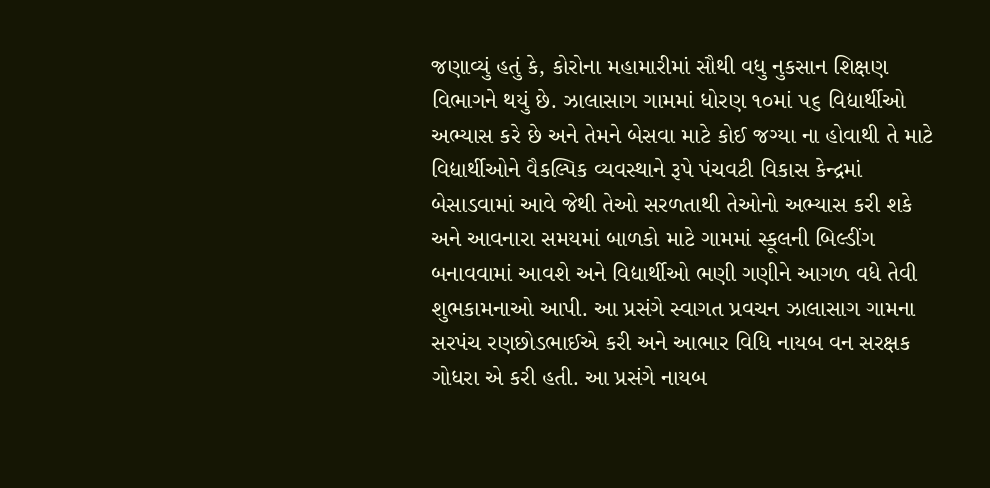જણાવ્યું હતું કે, કોરોના મહામારીમાં સૌથી વધુ નુકસાન શિક્ષણ વિભાગને થયું છે. ઝાલાસાગ ગામમાં ધોરણ ૧૦માં ૫૬ વિદ્યાર્થીઓ અભ્યાસ કરે છે અને તેમને બેસવા માટે કોઈ જગ્યા ના હોવાથી તે માટે વિદ્યાર્થીઓને વૈકલ્પિક વ્યવસ્થાને રૂપે પંચવટી વિકાસ કેન્દ્રમાં બેસાડવામાં આવે જેથી તેઓ સરળતાથી તેઓનો અભ્યાસ કરી શકે અને આવનારા સમયમાં બાળકો માટે ગામમાં સ્કૂલની બિલ્ડીંગ બનાવવામાં આવશે અને વિદ્યાર્થીઓ ભણી ગણીને આગળ વધે તેવી શુભકામનાઓ આપી. આ પ્રસંગે સ્વાગત પ્રવચન ઝાલાસાગ ગામના સરપંચ રણછોડભાઈએ કરી અને આભાર વિધિ નાયબ વન સરક્ષક ગોધરા એ કરી હતી. આ પ્રસંગે નાયબ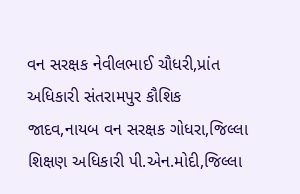વન સરક્ષક નેવીલભાઈ ચૌધરી,પ્રાંત અધિકારી સંતરામપુર કૌશિક જાદવ,નાયબ વન સરક્ષક ગોધરા,જિલ્લા શિક્ષણ અધિકારી પી.એન.મોદી,જિલ્લા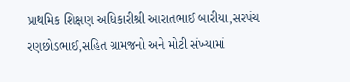પ્રાથમિક શિક્ષણ અધિકારીશ્રી આરાતભાઈ બારીયા,સરપંચ રણછોડભાઈ,સહિત ગ્રામજનો અને મોટી સંખ્યામાં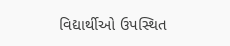વિદ્યાર્થીઓ ઉપસ્થિત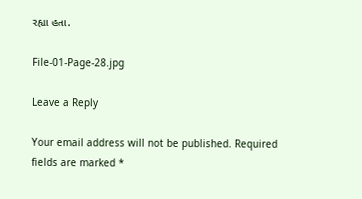રહ્યા હતા.

File-01-Page-28.jpg

Leave a Reply

Your email address will not be published. Required fields are marked *